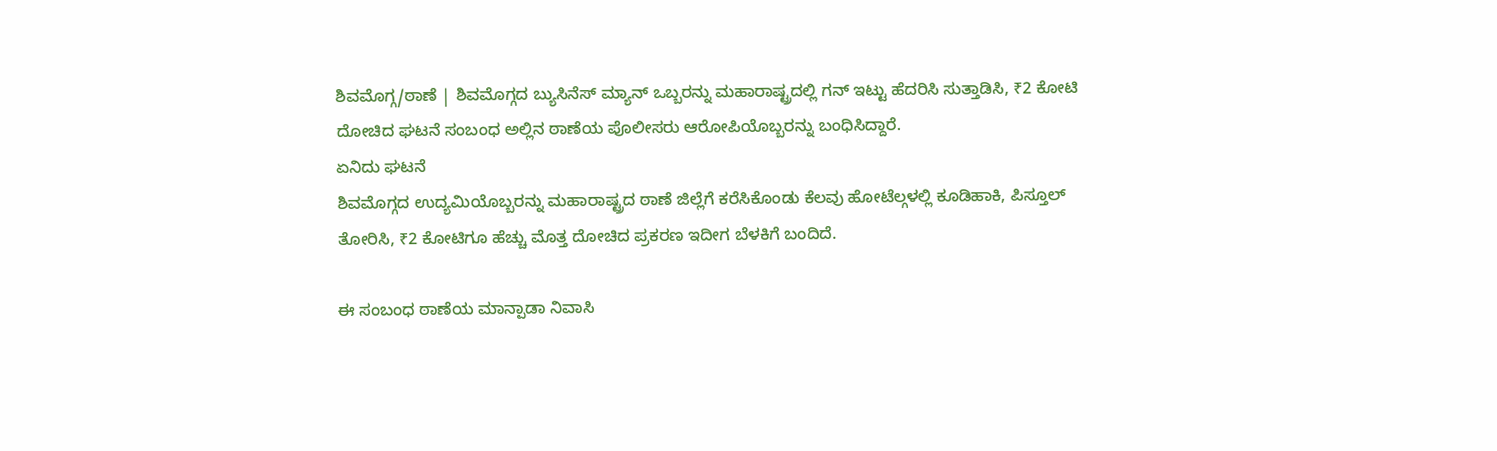ಶಿವಮೊಗ್ಗ/ಠಾಣೆ | ಶಿವಮೊಗ್ಗದ ಬ್ಯುಸಿನೆಸ್ ಮ್ಯಾನ್ ಒಬ್ಬರನ್ನು ಮಹಾರಾಷ್ಟ್ರದಲ್ಲಿ ಗನ್ ಇಟ್ಟು ಹೆದರಿಸಿ ಸುತ್ತಾಡಿಸಿ, ₹2 ಕೋಟಿ ದೋಚಿದ ಘಟನೆ ಸಂಬಂಧ ಅಲ್ಲಿನ ಠಾಣೆಯ ಪೊಲೀಸರು ಆರೋಪಿಯೊಬ್ಬರನ್ನು ಬಂಧಿಸಿದ್ದಾರೆ.
ಏನಿದು ಘಟನೆ
ಶಿವಮೊಗ್ಗದ ಉದ್ಯಮಿಯೊಬ್ಬರನ್ನು ಮಹಾರಾಷ್ಟ್ರದ ಠಾಣೆ ಜಿಲ್ಲೆಗೆ ಕರೆಸಿಕೊಂಡು ಕೆಲವು ಹೋಟೆಲ್ಗಳಲ್ಲಿ ಕೂಡಿಹಾಕಿ, ಪಿಸ್ತೂಲ್ ತೋರಿಸಿ, ₹2 ಕೋಟಿಗೂ ಹೆಚ್ಚು ಮೊತ್ತ ದೋಚಿದ ಪ್ರಕರಣ ಇದೀಗ ಬೆಳಕಿಗೆ ಬಂದಿದೆ.

ಈ ಸಂಬಂಧ ಠಾಣೆಯ ಮಾನ್ಪಾಡಾ ನಿವಾಸಿ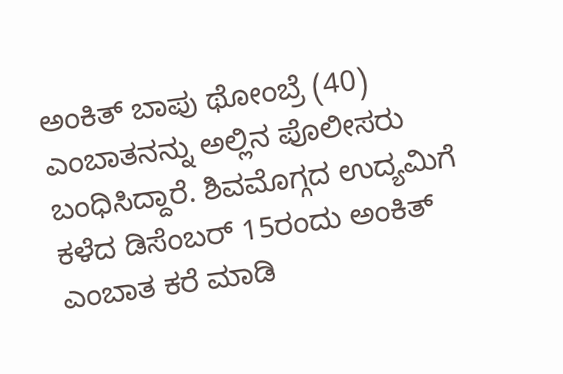ಅಂಕಿತ್ ಬಾಪು ಥೋಂಬ್ರೆ (40) ಎಂಬಾತನನ್ನು ಅಲ್ಲಿನ ಪೊಲೀಸರು ಬಂಧಿಸಿದ್ದಾರೆ. ಶಿವಮೊಗ್ಗದ ಉದ್ಯಮಿಗೆ ಕಳೆದ ಡಿಸೆಂಬರ್ 15ರಂದು ಅಂಕಿತ್ ಎಂಬಾತ ಕರೆ ಮಾಡಿ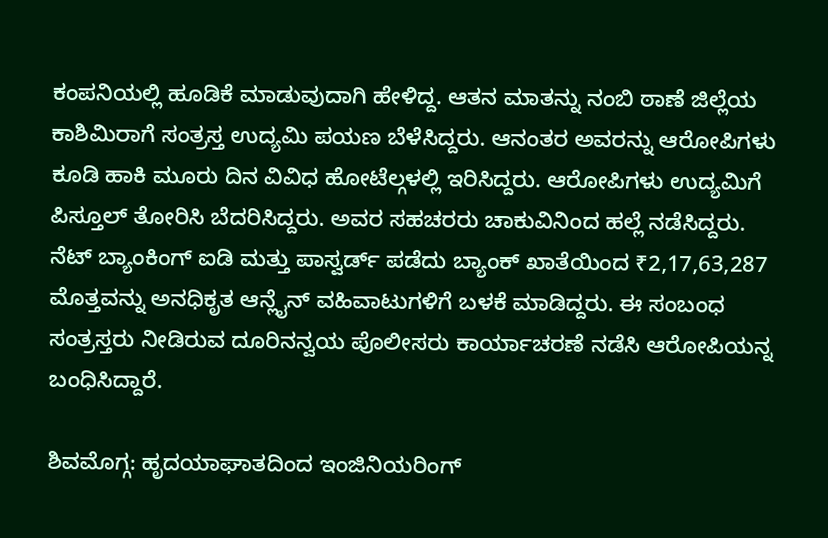ಕಂಪನಿಯಲ್ಲಿ ಹೂಡಿಕೆ ಮಾಡುವುದಾಗಿ ಹೇಳಿದ್ದ. ಆತನ ಮಾತನ್ನು ನಂಬಿ ಠಾಣೆ ಜಿಲ್ಲೆಯ ಕಾಶಿಮಿರಾಗೆ ಸಂತ್ರಸ್ತ ಉದ್ಯಮಿ ಪಯಣ ಬೆಳೆಸಿದ್ದರು. ಆನಂತರ ಅವರನ್ನು ಆರೋಪಿಗಳು ಕೂಡಿ ಹಾಕಿ ಮೂರು ದಿನ ವಿವಿಧ ಹೋಟೆಲ್ಗಳಲ್ಲಿ ಇರಿಸಿದ್ದರು. ಆರೋಪಿಗಳು ಉದ್ಯಮಿಗೆ ಪಿಸ್ತೂಲ್ ತೋರಿಸಿ ಬೆದರಿಸಿದ್ದರು. ಅವರ ಸಹಚರರು ಚಾಕುವಿನಿಂದ ಹಲ್ಲೆ ನಡೆಸಿದ್ದರು. ನೆಟ್ ಬ್ಯಾಂಕಿಂಗ್ ಐಡಿ ಮತ್ತು ಪಾಸ್ವರ್ಡ್ ಪಡೆದು ಬ್ಯಾಂಕ್ ಖಾತೆಯಿಂದ ₹2,17,63,287 ಮೊತ್ತವನ್ನು ಅನಧಿಕೃತ ಆನ್ಲೈನ್ ವಹಿವಾಟುಗಳಿಗೆ ಬಳಕೆ ಮಾಡಿದ್ದರು. ಈ ಸಂಬಂಧ ಸಂತ್ರಸ್ತರು ನೀಡಿರುವ ದೂರಿನನ್ವಯ ಪೊಲೀಸರು ಕಾರ್ಯಾಚರಣೆ ನಡೆಸಿ ಆರೋಪಿಯನ್ನ ಬಂಧಿಸಿದ್ದಾರೆ.

ಶಿವಮೊಗ್ಗ: ಹೃದಯಾಘಾತದಿಂದ ಇಂಜಿನಿಯರಿಂಗ್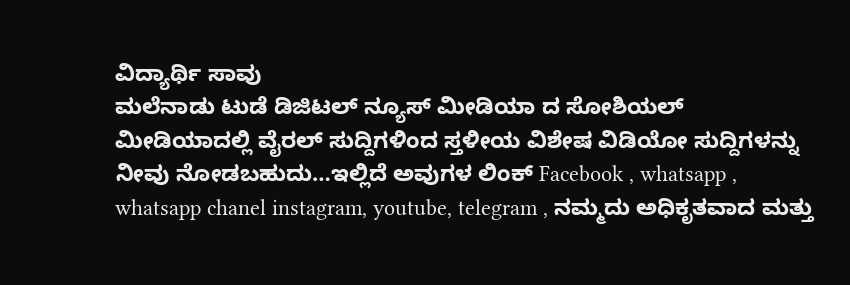ವಿದ್ಯಾರ್ಥಿ ಸಾವು
ಮಲೆನಾಡು ಟುಡೆ ಡಿಜಿಟಲ್ ನ್ಯೂಸ್ ಮೀಡಿಯಾ ದ ಸೋಶಿಯಲ್ ಮೀಡಿಯಾದಲ್ಲಿ ವೈರಲ್ ಸುದ್ದಿಗಳಿಂದ ಸ್ತಳೀಯ ವಿಶೇಷ ವಿಡಿಯೋ ಸುದ್ದಿಗಳನ್ನು ನೀವು ನೋಡಬಹುದು…ಇಲ್ಲಿದೆ ಅವುಗಳ ಲಿಂಕ್ Facebook , whatsapp , whatsapp chanel instagram, youtube, telegram , ನಮ್ಮದು ಅಧಿಕೃತವಾದ ಮತ್ತು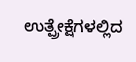ಉತ್ಪ್ರೇಕ್ಷೆಗಳಲ್ಲಿದ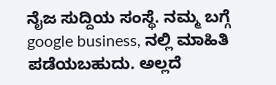ನೈಜ ಸುದ್ದಿಯ ಸಂಸ್ಥೆ. ನಮ್ಮ ಬಗ್ಗೆ google business, ನಲ್ಲಿ ಮಾಹಿತಿ ಪಡೆಯಬಹುದು. ಅಲ್ಲದೆ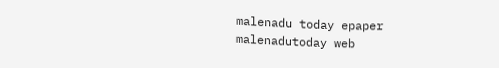malenadu today epaper malenadutoday web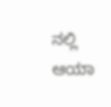ನಲ್ಲಿ ಆಯಾ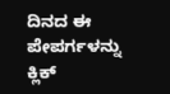ದಿನದ ಈ ಪೇಪರ್ಗಳನ್ನು ಕ್ಲಿಕ್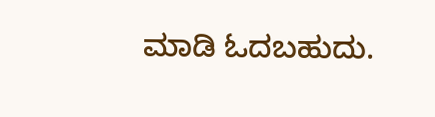ಮಾಡಿ ಓದಬಹುದು.